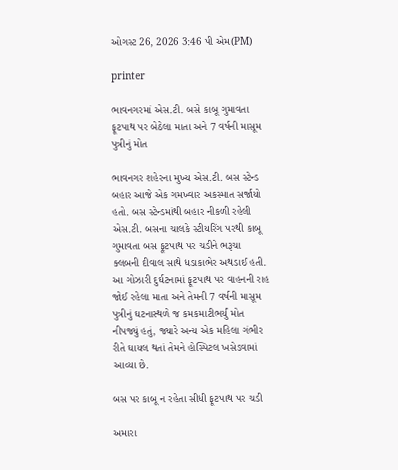ઓગસ્ટ 26, 2026 3:46 પી એમ(PM)

printer

ભાવનગરમાં એસ.ટી. બસે કાબૂ ગુમાવતા ફૂટપાથ પર બેઠેલા માતા અને 7 વર્ષની માસૂમ પુત્રીનું મોત

ભાવનગર શહેરના મુખ્ય એસ.ટી. બસ સ્ટેન્ડ બહાર આજે એક ગમખ્વાર અકસ્માત સર્જાયો હતો. બસ સ્ટેન્ડમાંથી બહાર નીકળી રહેલી એસ.ટી. બસના ચાલકે સ્ટીયરિંગ પરથી કાબૂ ગુમાવતા બસ ફૂટપાથ પર ચડીને ભરૂચા ક્લબની દીવાલ સાથે ધડાકાભેર અથડાઈ હતી. આ ગોઝારી દુર્ઘટનામાં ફૂટપાથ પર વાહનની રાહ જોઈ રહેલા માતા અને તેમની 7 વર્ષની માસૂમ પુત્રીનું ઘટનાસ્થળે જ કમકમાટીભર્યું મોત નીપજ્યું હતું, જ્યારે અન્ય એક મહિલા ગંભીર રીતે ઘાયલ થતાં તેમને હોસ્પિટલ ખસેડવામાં આવ્યા છે.

બસ પર કાબૂ ન રહેતા સીધી ફૂટપાથ પર ચડી

અમારા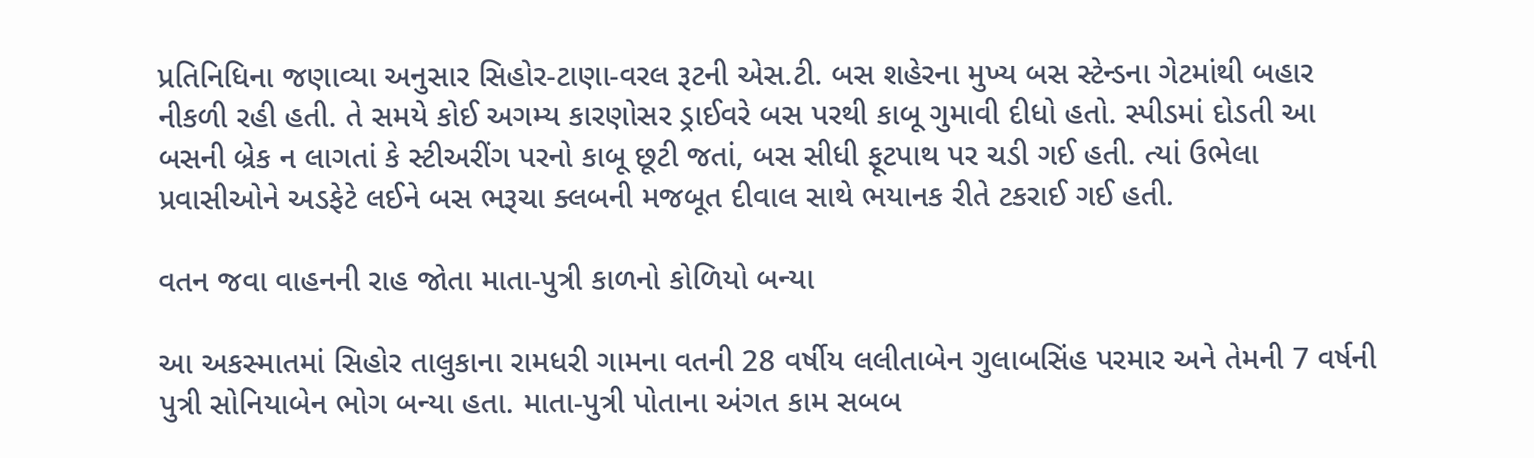પ્રતિનિધિના જણાવ્યા અનુસાર સિહોર-ટાણા-વરલ રૂટની એસ.ટી. બસ શહેરના મુખ્ય બસ સ્ટેન્ડના ગેટમાંથી બહાર નીકળી રહી હતી. તે સમયે કોઈ અગમ્ય કારણોસર ડ્રાઈવરે બસ પરથી કાબૂ ગુમાવી દીધો હતો. સ્પીડમાં દોડતી આ બસની બ્રેક ન લાગતાં કે સ્ટીઅરીંગ પરનો કાબૂ છૂટી જતાં, બસ સીધી ફૂટપાથ પર ચડી ગઈ હતી. ત્યાં ઉભેલા પ્રવાસીઓને અડફેટે લઈને બસ ભરૂચા ક્લબની મજબૂત દીવાલ સાથે ભયાનક રીતે ટકરાઈ ગઈ હતી.

વતન જવા વાહનની રાહ જોતા માતા-પુત્રી કાળનો કોળિયો બન્યા

આ અકસ્માતમાં સિહોર તાલુકાના રામધરી ગામના વતની 28 વર્ષીય લલીતાબેન ગુલાબસિંહ પરમાર અને તેમની 7 વર્ષની પુત્રી સોનિયાબેન ભોગ બન્યા હતા. માતા-પુત્રી પોતાના અંગત કામ સબબ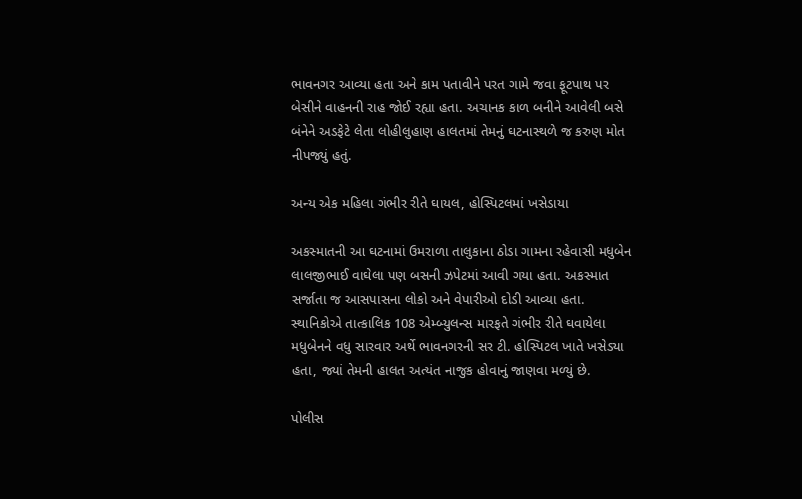ભાવનગર આવ્યા હતા અને કામ પતાવીને પરત ગામે જવા ફૂટપાથ પર બેસીને વાહનની રાહ જોઈ રહ્યા હતા. અચાનક કાળ બનીને આવેલી બસે બંનેને અડફેટે લેતા લોહીલુહાણ હાલતમાં તેમનું ઘટનાસ્થળે જ કરુણ મોત નીપજ્યું હતું.

અન્ય એક મહિલા ગંભીર રીતે ઘાયલ, હોસ્પિટલમાં ખસેડાયા

અકસ્માતની આ ઘટનામાં ઉમરાળા તાલુકાના ઠોડા ગામના રહેવાસી મધુબેન લાલજીભાઈ વાઘેલા પણ બસની ઝપેટમાં આવી ગયા હતા. અકસ્માત સર્જાતા જ આસપાસના લોકો અને વેપારીઓ દોડી આવ્યા હતા. સ્થાનિકોએ તાત્કાલિક 108 એમ્બ્યુલન્સ મારફતે ગંભીર રીતે ઘવાયેલા મધુબેનને વધુ સારવાર અર્થે ભાવનગરની સર ટી. હોસ્પિટલ ખાતે ખસેડ્યા હતા, જ્યાં તેમની હાલત અત્યંત નાજુક હોવાનું જાણવા મળ્યું છે.

પોલીસ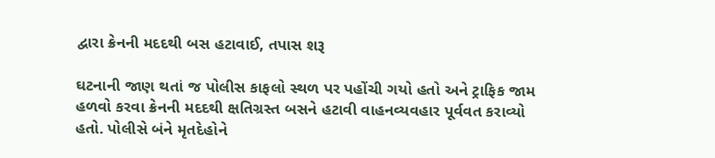દ્વારા ક્રેનની મદદથી બસ હટાવાઈ, તપાસ શરૂ

ઘટનાની જાણ થતાં જ પોલીસ કાફલો સ્થળ પર પહોંચી ગયો હતો અને ટ્રાફિક જામ હળવો કરવા ક્રેનની મદદથી ક્ષતિગ્રસ્ત બસને હટાવી વાહનવ્યવહાર પૂર્વવત કરાવ્યો હતો. પોલીસે બંને મૃતદેહોને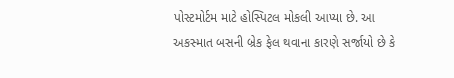પોસ્ટમોર્ટમ માટે હોસ્પિટલ મોકલી આપ્યા છે. આ અકસ્માત બસની બ્રેક ફેલ થવાના કારણે સર્જાયો છે કે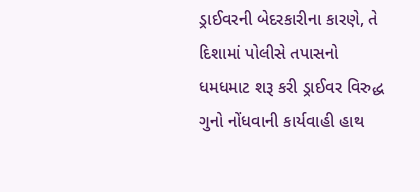ડ્રાઈવરની બેદરકારીના કારણે, તે દિશામાં પોલીસે તપાસનો ધમધમાટ શરૂ કરી ડ્રાઈવર વિરુદ્ધ ગુનો નોંધવાની કાર્યવાહી હાથ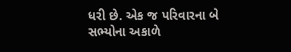ધરી છે. એક જ પરિવારના બે સભ્યોના અકાળે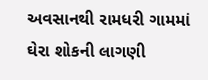અવસાનથી રામધરી ગામમાં ઘેરા શોકની લાગણી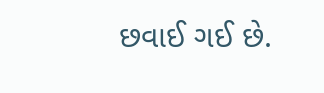છવાઈ ગઈ છે.